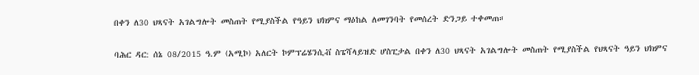በቀን ለ30 ህጻናት አገልግሎት መስጠት የሚያስችል የዓይን ህክምና ማዕከል ለመገንባት የመሰረት ድንጋይ ተቀመጠ።

ባሕር ዳር: ሰኔ 08/2015 ዓ.ም (አሚኮ) አለርት ኮምፕሬሄንሲቭ ስፔሻላይዝድ ሆስፒታል በቀን ለ30 ህጻናት አገልግሎት መስጠት የሚያስችል የህጻናት ዓይን ህክምና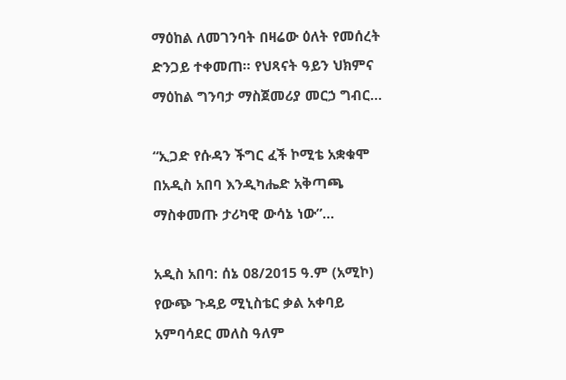ማዕከል ለመገንባት በዛሬው ዕለት የመሰረት ድንጋይ ተቀመጠ። የህጻናት ዓይን ህክምና ማዕከል ግንባታ ማስጀመሪያ መርኃ ግብር...

“ኢጋድ የሱዳን ችግር ፈች ኮሚቴ አቋቁሞ በአዲስ አበባ እንዲካሔድ አቅጣጫ ማስቀመጡ ታሪካዊ ውሳኔ ነው”...

አዲስ አበባ: ሰኔ 08/2015 ዓ.ም (አሚኮ) የውጭ ጉዳይ ሚኒስቴር ቃል አቀባይ አምባሳደር መለስ ዓለም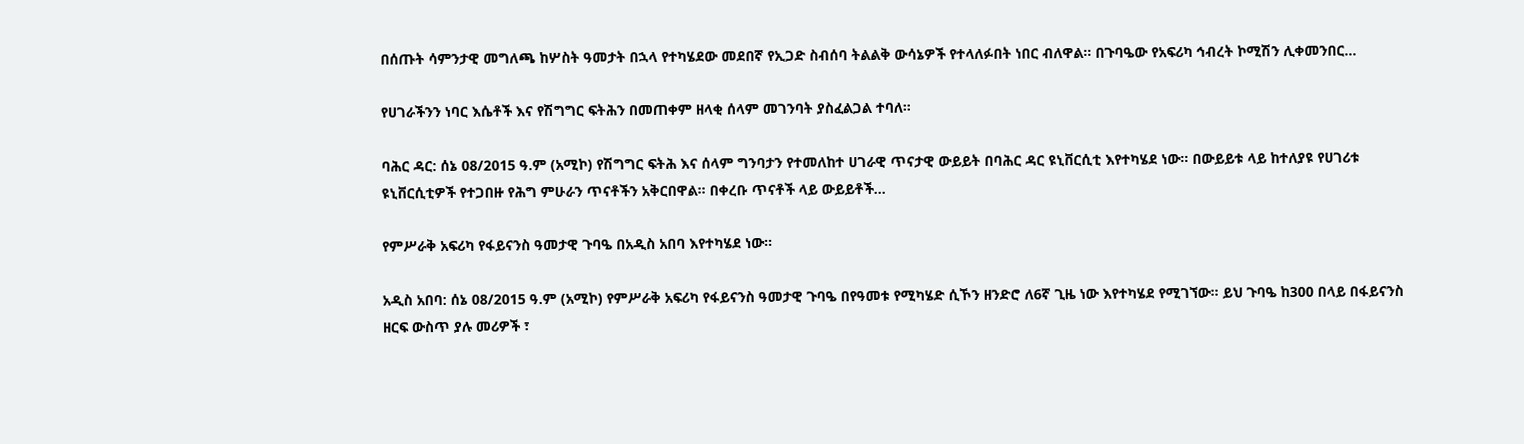በሰጡት ሳምንታዊ መግለጫ ከሦስት ዓመታት በኋላ የተካሄደው መደበኛ የኢጋድ ስብሰባ ትልልቅ ውሳኔዎች የተላለፉበት ነበር ብለዋል። በጉባዔው የአፍሪካ ኅብረት ኮሚሽን ሊቀመንበር...

የሀገራችንን ነባር እሴቶች እና የሽግግር ፍትሕን በመጠቀም ዘላቂ ሰላም መገንባት ያስፈልጋል ተባለ።

ባሕር ዳር: ሰኔ 08/2015 ዓ.ም (አሚኮ) የሽግግር ፍትሕ እና ሰላም ግንባታን የተመለከተ ሀገራዊ ጥናታዊ ውይይት በባሕር ዳር ዩኒቨርሲቲ እየተካሄደ ነው። በውይይቱ ላይ ከተለያዩ የሀገሪቱ ዩኒቨርሲቲዎች የተጋበዙ የሕግ ምሁራን ጥናቶችን አቅርበዋል። በቀረቡ ጥናቶች ላይ ውይይቶች...

የምሥራቅ አፍሪካ የፋይናንስ ዓመታዊ ጉባዔ በአዲስ አበባ እየተካሄደ ነው፡፡

አዲስ አበባ: ሰኔ 08/2015 ዓ.ም (አሚኮ) የምሥራቅ አፍሪካ የፋይናንስ ዓመታዊ ጉባዔ በየዓመቱ የሚካሄድ ሲኾን ዘንድሮ ለ6ኛ ጊዜ ነው እየተካሄደ የሚገኘው። ይህ ጉባዔ ከ300 በላይ በፋይናንስ ዘርፍ ውስጥ ያሉ መሪዎች ፣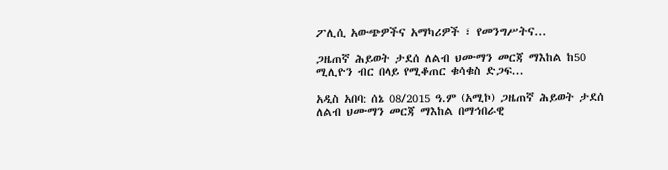ፖሊሲ አውጭዎችና አማካሪዎች ፣ የመንግሥትና...

ጋዜጠኛ ሕይወት ታደሰ ለልብ ህሙማን መርጃ ማእከል ከ50 ሚሊዮን ብር በላይ የሚቆጠር ቁሳቁስ ድጋፍ...

አዲስ አበባ: ሰኔ 08/2015 ዓ.ም (አሚኮ) ጋዜጠኛ ሕይወት ታደሰ ለልብ ህሙማን መርጃ ማእከል በማኅበራዊ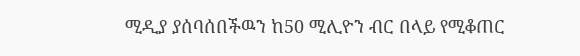ሚዲያ ያሰባሰበችዉን ከ50 ሚሊዮን ብር በላይ የሚቆጠር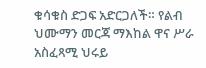ቁሳቁስ ድጋፍ አድርጋለች። የልብ ህሙማን መርጃ ማእከል ዋና ሥራ አስፈጻሚ ህሩይ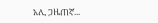አሊ ጋዜጠኛ...